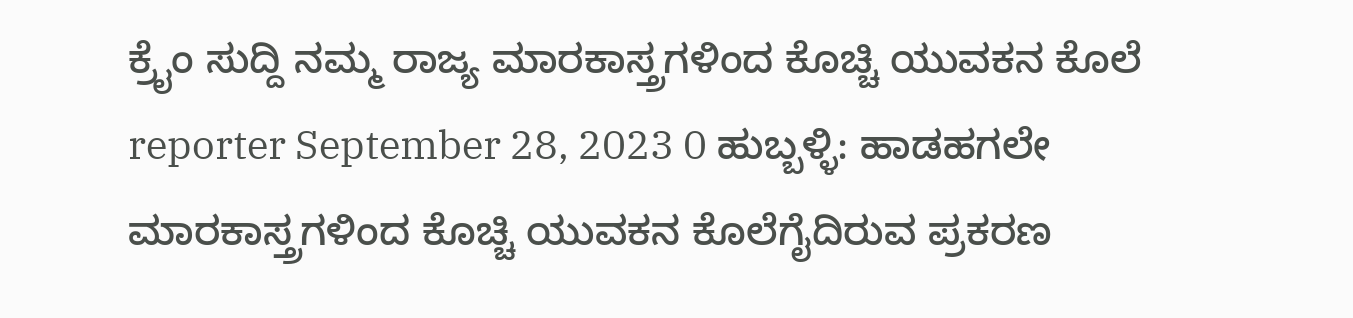ಕ್ರೈಂ ಸುದ್ದಿ ನಮ್ಮ ರಾಜ್ಯ ಮಾರಕಾಸ್ತ್ರಗಳಿಂದ ಕೊಚ್ಚಿ ಯುವಕನ ಕೊಲೆ reporter September 28, 2023 0 ಹುಬ್ಬಳ್ಳಿ: ಹಾಡಹಗಲೇ ಮಾರಕಾಸ್ತ್ರಗಳಿಂದ ಕೊಚ್ಚಿ ಯುವಕನ ಕೊಲೆಗೈದಿರುವ ಪ್ರಕರಣ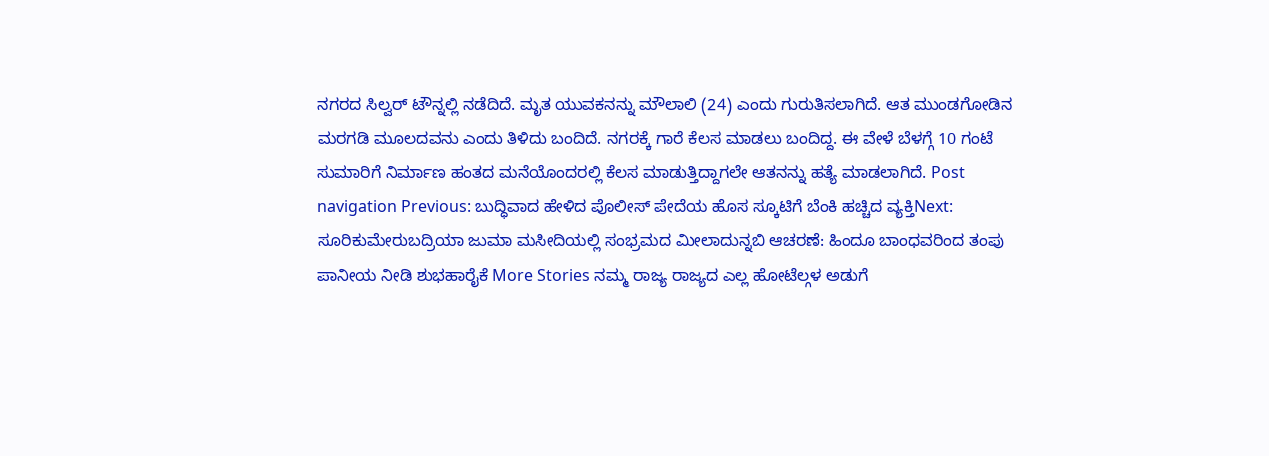ನಗರದ ಸಿಲ್ವರ್ ಟೌನ್ನಲ್ಲಿ ನಡೆದಿದೆ. ಮೃತ ಯುವಕನನ್ನು ಮೌಲಾಲಿ (24) ಎಂದು ಗುರುತಿಸಲಾಗಿದೆ. ಆತ ಮುಂಡಗೋಡಿನ ಮರಗಡಿ ಮೂಲದವನು ಎಂದು ತಿಳಿದು ಬಂದಿದೆ. ನಗರಕ್ಕೆ ಗಾರೆ ಕೆಲಸ ಮಾಡಲು ಬಂದಿದ್ದ. ಈ ವೇಳೆ ಬೆಳಗ್ಗೆ 10 ಗಂಟೆ ಸುಮಾರಿಗೆ ನಿರ್ಮಾಣ ಹಂತದ ಮನೆಯೊಂದರಲ್ಲಿ ಕೆಲಸ ಮಾಡುತ್ತಿದ್ದಾಗಲೇ ಆತನನ್ನು ಹತ್ಯೆ ಮಾಡಲಾಗಿದೆ. Post navigation Previous: ಬುದ್ಧಿವಾದ ಹೇಳಿದ ಪೊಲೀಸ್ ಪೇದೆಯ ಹೊಸ ಸ್ಕೂಟಿಗೆ ಬೆಂಕಿ ಹಚ್ಚಿದ ವ್ಯಕ್ತಿNext: ಸೂರಿಕುಮೇರುಬದ್ರಿಯಾ ಜುಮಾ ಮಸೀದಿಯಲ್ಲಿ ಸಂಭ್ರಮದ ಮೀಲಾದುನ್ನಬಿ ಆಚರಣೆ: ಹಿಂದೂ ಬಾಂಧವರಿಂದ ತಂಪು ಪಾನೀಯ ನೀಡಿ ಶುಭಹಾರೈಕೆ More Stories ನಮ್ಮ ರಾಜ್ಯ ರಾಜ್ಯದ ಎಲ್ಲ ಹೋಟೆಲ್ಗಳ ಅಡುಗೆ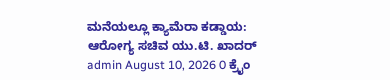ಮನೆಯಲ್ಲೂ ಕ್ಯಾಮೆರಾ ಕಡ್ಡಾಯ: ಆರೋಗ್ಯ ಸಚಿವ ಯು.ಟಿ. ಖಾದರ್ admin August 10, 2026 0 ಕ್ರೈಂ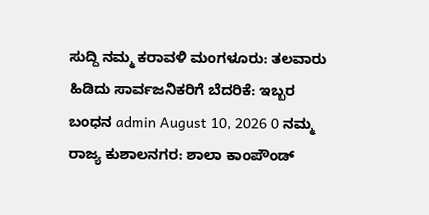ಸುದ್ದಿ ನಮ್ಮ ಕರಾವಳಿ ಮಂಗಳೂರು: ತಲವಾರು ಹಿಡಿದು ಸಾರ್ವಜನಿಕರಿಗೆ ಬೆದರಿಕೆ: ಇಬ್ಬರ ಬಂಧನ admin August 10, 2026 0 ನಮ್ಮ ರಾಜ್ಯ ಕುಶಾಲನಗರ: ಶಾಲಾ ಕಾಂಪೌಂಡ್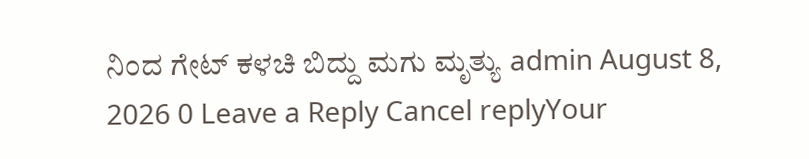ನಿಂದ ಗೇಟ್ ಕಳಚಿ ಬಿದ್ದು ಮಗು ಮೃತ್ಯು admin August 8, 2026 0 Leave a Reply Cancel replyYour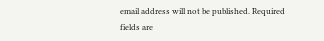email address will not be published. Required fields are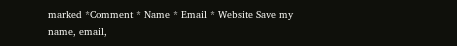marked *Comment * Name * Email * Website Save my name, email,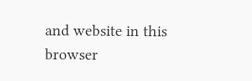and website in this browser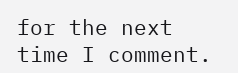for the next time I comment.